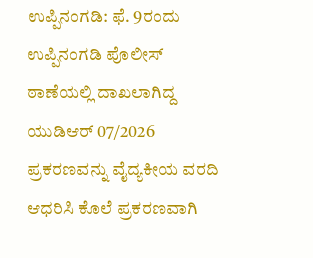ಉಪ್ಪಿನಂಗಡಿ: ಫೆ. 9ರಂದು ಉಪ್ಪಿನಂಗಡಿ ಪೊಲೀಸ್ ಠಾಣೆಯಲ್ಲಿ ದಾಖಲಾಗಿದ್ದ ಯುಡಿಆರ್ 07/2026 ಪ್ರಕರಣವನ್ನು ವೈದ್ಯಕೀಯ ವರದಿ ಆಧರಿಸಿ ಕೊಲೆ ಪ್ರಕರಣವಾಗಿ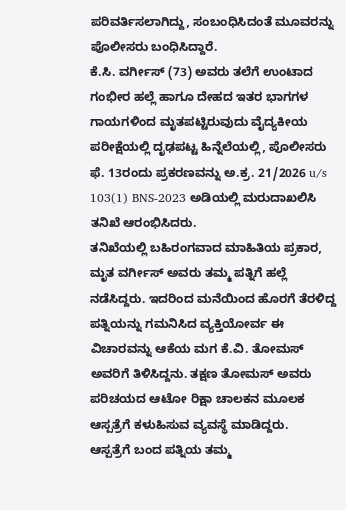ಪರಿವರ್ತಿಸಲಾಗಿದ್ದು, ಸಂಬಂಧಿಸಿದಂತೆ ಮೂವರನ್ನು ಪೊಲೀಸರು ಬಂಧಿಸಿದ್ದಾರೆ.
ಕೆ.ಸಿ. ವರ್ಗೀಸ್ (73) ಅವರು ತಲೆಗೆ ಉಂಟಾದ ಗಂಭೀರ ಹಲ್ಲೆ ಹಾಗೂ ದೇಹದ ಇತರ ಭಾಗಗಳ ಗಾಯಗಳಿಂದ ಮೃತಪಟ್ಟಿರುವುದು ವೈದ್ಯಕೀಯ ಪರೀಕ್ಷೆಯಲ್ಲಿ ದೃಢಪಟ್ಟ ಹಿನ್ನೆಲೆಯಲ್ಲಿ, ಪೊಲೀಸರು ಫೆ. 13ರಂದು ಪ್ರಕರಣವನ್ನು ಅ.ಕ್ರ. 21/2026 u/s 103(1) BNS-2023 ಅಡಿಯಲ್ಲಿ ಮರುದಾಖಲಿಸಿ ತನಿಖೆ ಆರಂಭಿಸಿದರು.
ತನಿಖೆಯಲ್ಲಿ ಬಹಿರಂಗವಾದ ಮಾಹಿತಿಯ ಪ್ರಕಾರ, ಮೃತ ವರ್ಗೀಸ್ ಅವರು ತಮ್ಮ ಪತ್ನಿಗೆ ಹಲ್ಲೆ ನಡೆಸಿದ್ದರು. ಇದರಿಂದ ಮನೆಯಿಂದ ಹೊರಗೆ ತೆರಳಿದ್ದ ಪತ್ನಿಯನ್ನು ಗಮನಿಸಿದ ವ್ಯಕ್ತಿಯೋರ್ವ ಈ ವಿಚಾರವನ್ನು ಆಕೆಯ ಮಗ ಕೆ.ವಿ. ತೋಮಸ್ ಅವರಿಗೆ ತಿಳಿಸಿದ್ದನು. ತಕ್ಷಣ ತೋಮಸ್ ಅವರು ಪರಿಚಯದ ಆಟೋ ರಿಕ್ಷಾ ಚಾಲಕನ ಮೂಲಕ ಆಸ್ಪತ್ರೆಗೆ ಕಳುಹಿಸುವ ವ್ಯವಸ್ಥೆ ಮಾಡಿದ್ದರು.
ಆಸ್ಪತ್ರೆಗೆ ಬಂದ ಪತ್ನಿಯ ತಮ್ಮ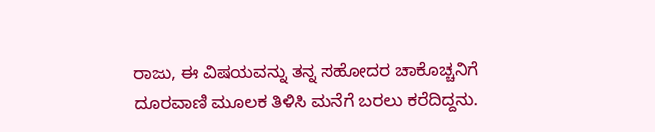ರಾಜು, ಈ ವಿಷಯವನ್ನು ತನ್ನ ಸಹೋದರ ಚಾಕೊಚ್ಚನಿಗೆ ದೂರವಾಣಿ ಮೂಲಕ ತಿಳಿಸಿ ಮನೆಗೆ ಬರಲು ಕರೆದಿದ್ದನು.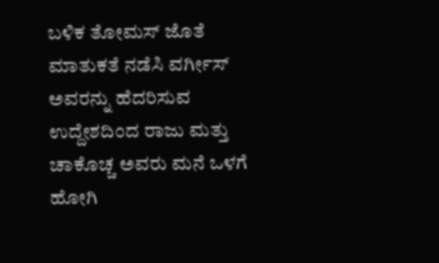ಬಳಿಕ ತೋಮಸ್ ಜೊತೆ ಮಾತುಕತೆ ನಡೆಸಿ ವರ್ಗೀಸ್ ಅವರನ್ನು ಹೆದರಿಸುವ ಉದ್ದೇಶದಿಂದ ರಾಜು ಮತ್ತು ಚಾಕೊಚ್ಚ ಅವರು ಮನೆ ಒಳಗೆ ಹೋಗಿ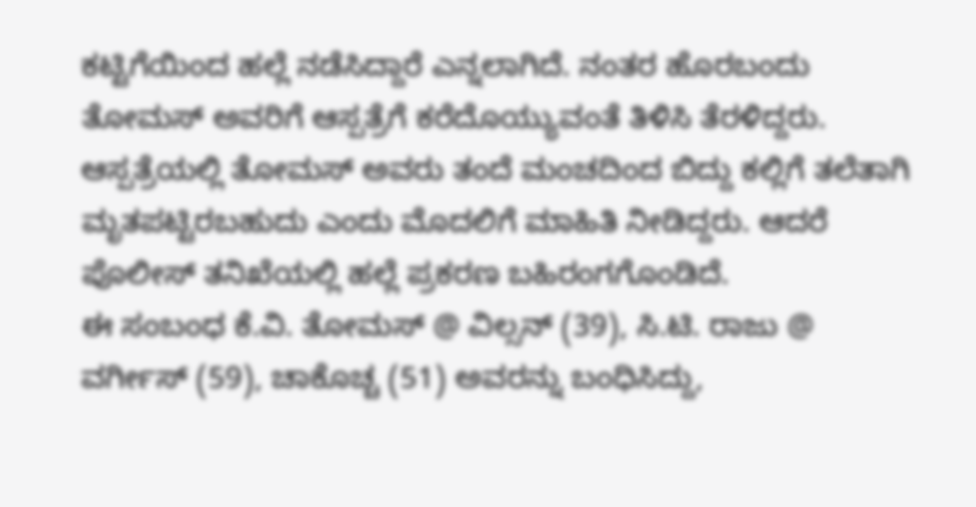ಕಟ್ಟಿಗೆಯಿಂದ ಹಲ್ಲೆ ನಡೆಸಿದ್ದಾರೆ ಎನ್ನಲಾಗಿದೆ. ನಂತರ ಹೊರಬಂದು ತೋಮಸ್ ಅವರಿಗೆ ಆಸ್ಪತ್ರೆಗೆ ಕರೆದೊಯ್ಯುವಂತೆ ತಿಳಿಸಿ ತೆರಳಿದ್ದರು.
ಆಸ್ಪತ್ರೆಯಲ್ಲಿ ತೋಮಸ್ ಅವರು ತಂದೆ ಮಂಚದಿಂದ ಬಿದ್ದು ಕಲ್ಲಿಗೆ ತಲೆತಾಗಿ ಮೃತಪಟ್ಟಿರಬಹುದು ಎಂದು ಮೊದಲಿಗೆ ಮಾಹಿತಿ ನೀಡಿದ್ದರು. ಆದರೆ ಪೊಲೀಸ್ ತನಿಖೆಯಲ್ಲಿ ಹಲ್ಲೆ ಪ್ರಕರಣ ಬಹಿರಂಗಗೊಂಡಿದೆ.
ಈ ಸಂಬಂಧ ಕೆ.ವಿ. ತೋಮಸ್ @ ವಿಲ್ಸನ್ (39), ಸಿ.ಟಿ. ರಾಜು @ ವರ್ಗೀಸ್ (59), ಚಾಕೊಚ್ಚ (51) ಅವರನ್ನು ಬಂಧಿಸಿದ್ದು,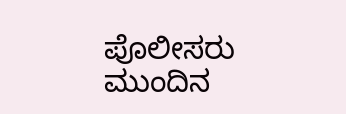ಪೊಲೀಸರು ಮುಂದಿನ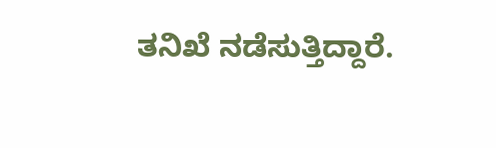ತನಿಖೆ ನಡೆಸುತ್ತಿದ್ದಾರೆ.